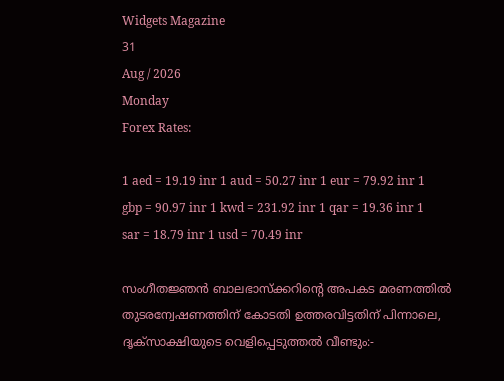Widgets Magazine
31
Aug / 2026
Monday
Forex Rates:

1 aed = 19.19 inr 1 aud = 50.27 inr 1 eur = 79.92 inr 1 gbp = 90.97 inr 1 kwd = 231.92 inr 1 qar = 19.36 inr 1 sar = 18.79 inr 1 usd = 70.49 inr

സംഗീതജ്ഞൻ ബാലഭാസ്‌ക്കറിന്റെ അപകട മരണത്തിൽ തുടരന്വേഷണത്തിന് കോടതി ഉത്തരവിട്ടതിന് പിന്നാലെ, ദൃക്‌സാക്ഷിയുടെ വെളിപ്പെടുത്തൽ വീണ്ടും:-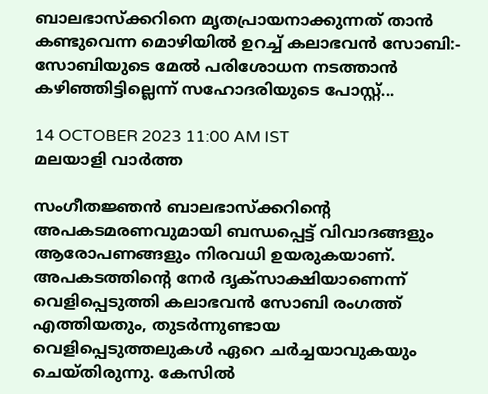ബാലഭാസ്‌ക്കറിനെ മൃതപ്രായനാക്കുന്നത് താൻ കണ്ടുവെന്ന മൊഴിയിൽ ഉറച്ച് കലാഭവൻ സോബി:- സോബിയുടെ മേല്‍ പരിശോധന നടത്താന്‍ കഴിഞ്ഞിട്ടില്ലെന്ന് സഹോദരിയുടെ പോസ്റ്റ്...

14 OCTOBER 2023 11:00 AM IST
മലയാളി വാര്‍ത്ത

സംഗീത‍‍ജ്ഞൻ ബാലഭാസ്ക്കറിന്റെ അപകടമരണവുമായി ബന്ധപ്പെട്ട് വിവാദങ്ങളും ആരോപണങ്ങളും നിരവധി ഉയരുകയാണ്. അപകടത്തിന്റെ നേർ ദൃക്‌സാക്ഷിയാണെന്ന് വെളിപ്പെടുത്തി കലാഭവൻ സോബി രംഗത്ത് എത്തിയതും, തുടർന്നുണ്ടായ വെളിപ്പെടുത്തലുകൾ ഏറെ ചർച്ചയാവുകയും ചെയ്തിരുന്നു. കേസിൽ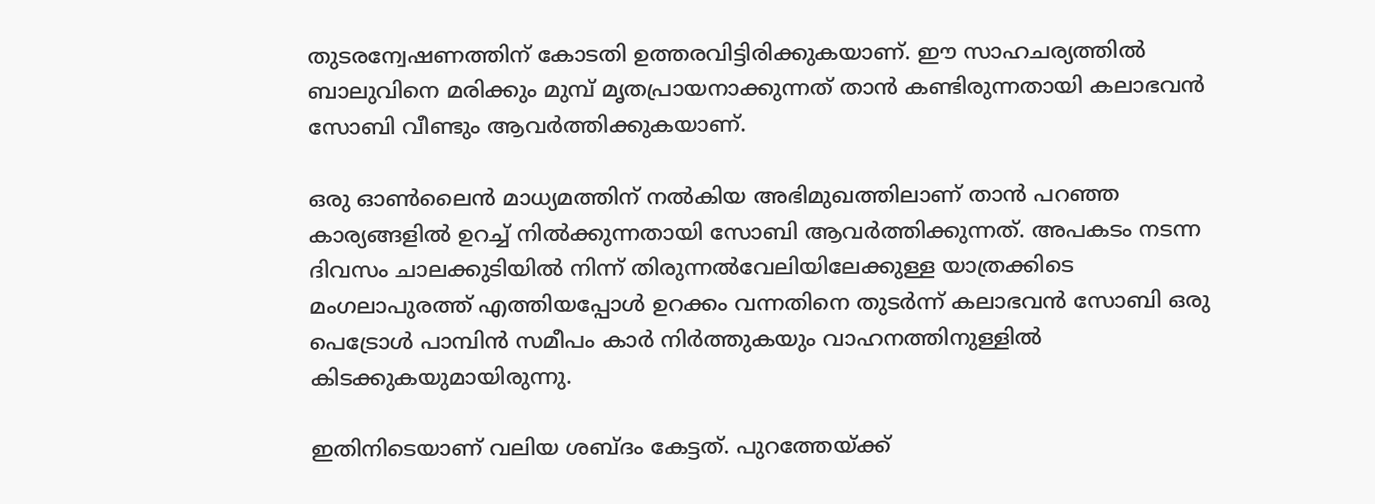തുടരന്വേഷണത്തിന് കോടതി ഉത്തരവിട്ടിരിക്കുകയാണ്. ഈ സാഹചര്യത്തില്‍ ബാലുവിനെ മരിക്കും മുമ്പ് മൃതപ്രായനാക്കുന്നത് താൻ കണ്ടിരുന്നതായി കലാഭവൻ സോബി വീണ്ടും ആവർത്തിക്കുകയാണ്.

ഒരു ഓൺലൈൻ മാധ്യമത്തിന് നൽകിയ അഭിമുഖത്തിലാണ് താൻ പറഞ്ഞ കാര്യങ്ങളിൽ ഉറച്ച് നിൽക്കുന്നതായി സോബി ആവർത്തിക്കുന്നത്. അപകടം നടന്ന ദിവസം ചാലക്കുടിയിൽ നിന്ന് തിരുന്നൽവേലിയിലേക്കുള്ള യാത്രക്കിടെ മംഗലാപുരത്ത് എത്തിയപ്പോൾ ഉറക്കം വന്നതിനെ തുടർന്ന് കലാഭവൻ സോബി ഒരു പെട്രോൾ പാമ്പിൻ സമീപം കാർ നിർത്തുകയും വാഹനത്തിനുള്ളിൽ കിടക്കുകയുമായിരുന്നു.

ഇതിനിടെയാണ് വലിയ ശബ്ദം കേട്ടത്. പുറത്തേയ്ക്ക്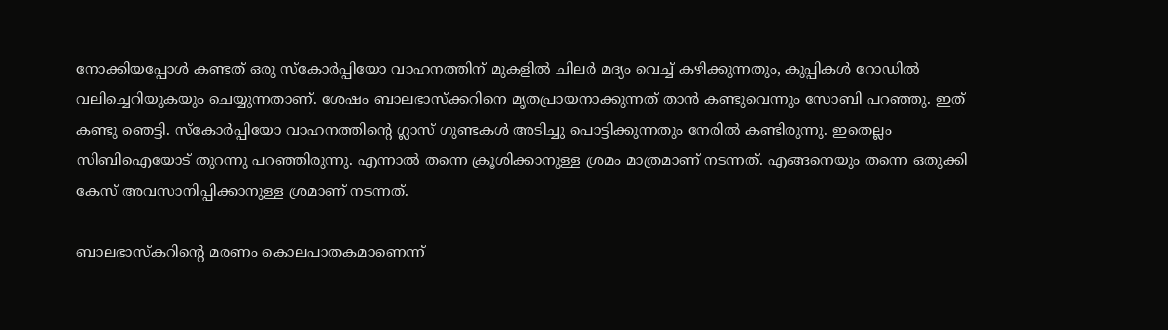നോക്കിയപ്പോൾ കണ്ടത് ഒരു സ്‌കോർപ്പിയോ വാഹനത്തിന് മുകളിൽ ചിലർ മദ്യം വെച്ച് കഴിക്കുന്നതും, കുപ്പികൾ റോഡിൽ വലിച്ചെറിയുകയും ചെയ്യുന്നതാണ്. ശേഷം ബാലഭാസ്‌ക്കറിനെ മൃതപ്രായനാക്കുന്നത് താൻ കണ്ടുവെന്നും സോബി പറഞ്ഞു. ഇത് കണ്ടു ഞെട്ടി. സ്‌കോർപ്പിയോ വാഹനത്തിന്റെ ഗ്ലാസ് ഗുണ്ടകൾ അടിച്ചു പൊട്ടിക്കുന്നതും നേരിൽ കണ്ടിരുന്നു. ഇതെല്ലം സിബിഐയോട് തുറന്നു പറഞ്ഞിരുന്നു. എന്നാൽ തന്നെ ക്രൂശിക്കാനുള്ള ശ്രമം മാത്രമാണ് നടന്നത്. എങ്ങനെയും തന്നെ ഒതുക്കി കേസ് അവസാനിപ്പിക്കാനുള്ള ശ്രമാണ് നടന്നത്.

ബാലഭാസ്കറിന്റെ മരണം കൊലപാതകമാണെന്ന്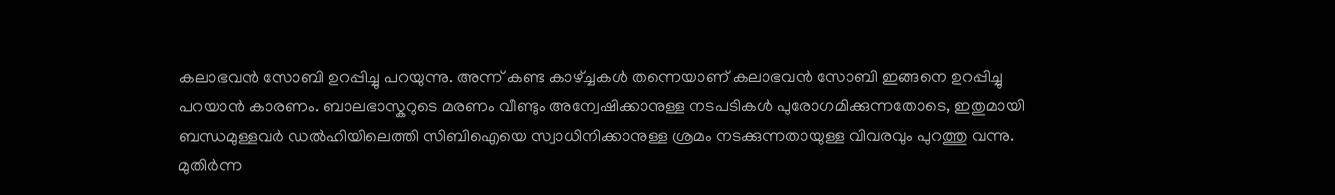കലാഭവൻ സോബി ഉറപ്പിച്ചു പറയുന്നു. അന്ന് കണ്ട കാഴ്ച്ചകൾ തന്നെയാണ് കലാഭവൻ സോബി ഇങ്ങനെ ഉറപ്പിച്ചു പറയാൻ കാരണം. ബാലഭാസ്കറുടെ മരണം വീണ്ടും അന്വേഷിക്കാനുള്ള നടപടികൾ പുരോഗമിക്കുന്നതോടെ, ഇതുമായി ബന്ധമുള്ളവർ ഡൽഹിയിലെത്തി സിബിഐയെ സ്വാധിനിക്കാനുള്ള ശ്രമം നടക്കുന്നതായുള്ള വിവരവും പുറത്തു വന്നു. മുതിർന്ന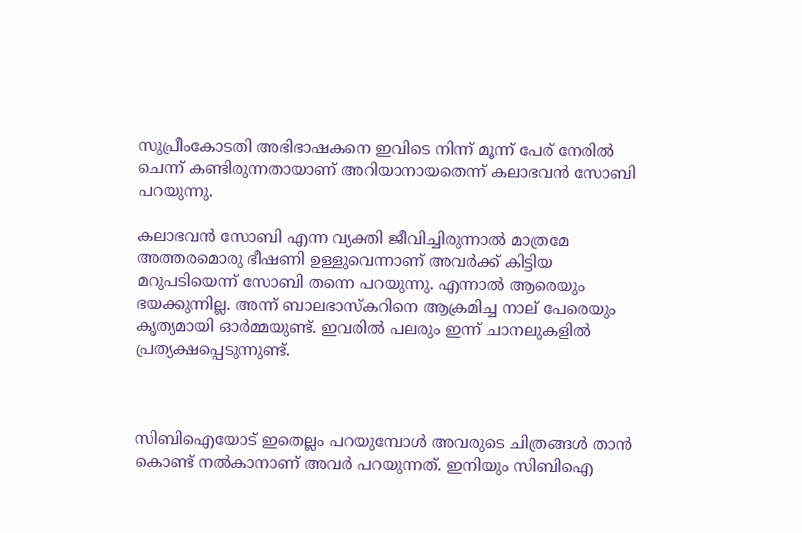സുപ്രീംകോടതി അഭിഭാഷകനെ ഇവിടെ നിന്ന് മൂന്ന് പേര് നേരിൽ ചെന്ന് കണ്ടിരുന്നതായാണ് അറിയാനായതെന്ന് കലാഭവൻ സോബി പറയുന്നു.

കലാഭവൻ സോബി എന്ന വ്യക്തി ജീവിച്ചിരുന്നാൽ മാത്രമേ അത്തരമൊരു ഭീഷണി ഉള്ളുവെന്നാണ് അവർക്ക് കിട്ടിയ മറുപടിയെന്ന് സോബി തന്നെ പറയുന്നു. എന്നാൽ ആരെയും ഭയക്കുന്നില്ല. അന്ന് ബാലഭാസ്കറിനെ ആക്രമിച്ച നാല് പേരെയും കൃത്യമായി ഓർമ്മയുണ്ട്. ഇവരിൽ പലരും ഇന്ന് ചാനലുകളിൽ പ്രത്യക്ഷപ്പെടുന്നുണ്ട്.



സിബിഐയോട് ഇതെല്ലം പറയുമ്പോൾ അവരുടെ ചിത്രങ്ങൾ താൻ കൊണ്ട് നൽകാനാണ് അവർ പറയുന്നത്. ഇനിയും സിബിഐ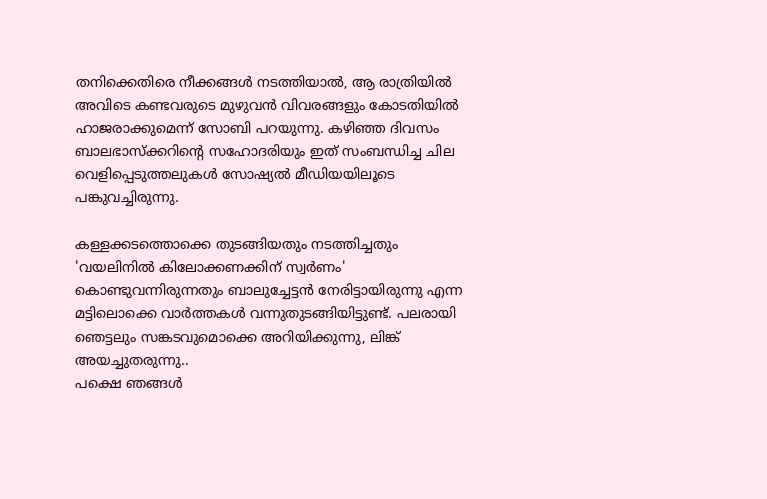തനിക്കെതിരെ നീക്കങ്ങൾ നടത്തിയാൽ, ആ രാത്രിയിൽ അവിടെ കണ്ടവരുടെ മുഴുവൻ വിവരങ്ങളും കോടതിയിൽ ഹാജരാക്കുമെന്ന് സോബി പറയുന്നു. കഴിഞ്ഞ ദിവസം ബാലഭാസ്‌ക്കറിന്റെ സഹോദരിയും ഇത് സംബന്ധിച്ച ചില വെളിപ്പെടുത്തലുകൾ സോഷ്യൽ മീഡിയയിലൂടെ പങ്കുവച്ചിരുന്നു.

കള്ളക്കടത്തൊക്കെ തുടങ്ങിയതും നടത്തിച്ചതും 'വയലിനില്‍ കിലോക്കണക്കിന് സ്വര്‍ണം' കൊണ്ടുവന്നിരുന്നതും ബാലുച്ചേട്ടന്‍ നേരിട്ടായിരുന്നു എന്ന മട്ടിലൊക്കെ വാര്‍ത്തകള്‍ വന്നുതുടങ്ങിയിട്ടുണ്ട്. പലരായി ഞെട്ടലും സങ്കടവുമൊക്കെ അറിയിക്കുന്നു, ലിങ്ക് അയച്ചുതരുന്നു..
പക്ഷെ ഞങ്ങള്‍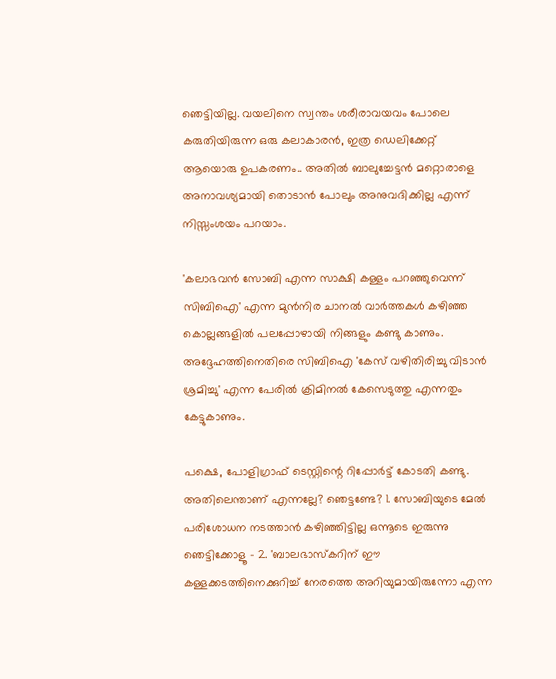ഞെട്ടിയില്ല. വയലിനെ സ്വന്തം ശരീരാവയവം പോലെ കരുതിയിരുന്ന ഒരു കലാകാരന്‍, ഇത്ര ഡെലിക്കേറ്റ് ആയൊരു ഉപകരണം.. അതില്‍ ബാലുച്ചേട്ടന്‍ മറ്റൊരാളെ അനാവശ്യമായി തൊടാന്‍ പോലും അനുവദിക്കില്ല എന്ന് നിസ്സംശയം പറയാം.

'കലാഭവന്‍ സോബി എന്ന സാക്ഷി കള്ളം പറഞ്ഞുവെന്ന് സിബിഐ' എന്ന മുന്‍നിര ചാനല്‍ വാര്‍ത്തകള്‍ കഴിഞ്ഞ കൊല്ലങ്ങളില്‍ പലപ്പോഴായി നിങ്ങളും കണ്ടു കാണും. അദ്ദേഹത്തിനെതിരെ സിബിഐ 'കേസ് വഴിതിരിച്ചു വിടാന്‍ ശ്രമിച്ചു' എന്ന പേരില്‍ ക്രിമിനല്‍ കേസെടുത്തു എന്നതും കേട്ടുകാണും.

പക്ഷെ, പോളിഗ്രാഫ് ടെസ്റ്റിന്റെ റിപ്പോര്‍ട്ട് കോടതി കണ്ടു. അതിലെന്താണ് എന്നല്ലേ? ഞെട്ടണ്ടേ? 1. സോബിയുടെ മേല്‍ പരിശോധന നടത്താന്‍ കഴിഞ്ഞിട്ടില്ല ഒന്നൂടെ ഇരുന്നു ഞെട്ടിക്കോളൂ - 2. 'ബാലഭാസ്‌കറിന് ഈ കള്ളക്കടത്തിനെക്കുറിച്ച് നേരത്തെ അറിയുമായിരുന്നോ എന്ന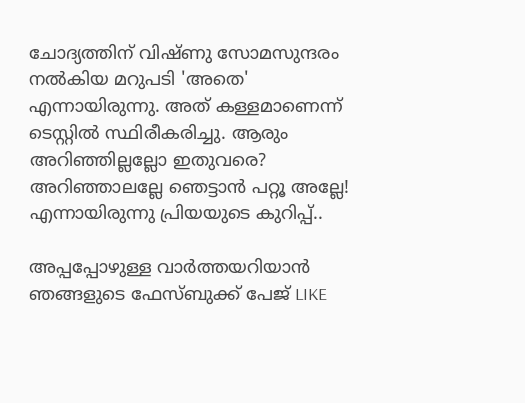ചോദ്യത്തിന് വിഷ്ണു സോമസുന്ദരം നല്‍കിയ മറുപടി 'അതെ' എന്നായിരുന്നു. അത് കള്ളമാണെന്ന് ടെസ്റ്റില്‍ സ്ഥിരീകരിച്ചു. ആരും അറിഞ്ഞില്ലല്ലോ ഇതുവരെ? അറിഞ്ഞാലല്ലേ ഞെട്ടാന്‍ പറ്റൂ അല്ലേ! എന്നായിരുന്നു പ്രിയയുടെ കുറിപ്പ്..

അപ്പപ്പോഴുള്ള വാര്‍ത്തയറിയാന്‍ ഞങ്ങളുടെ ഫേസ്‌ബുക്ക്‌ പേജ് LIKE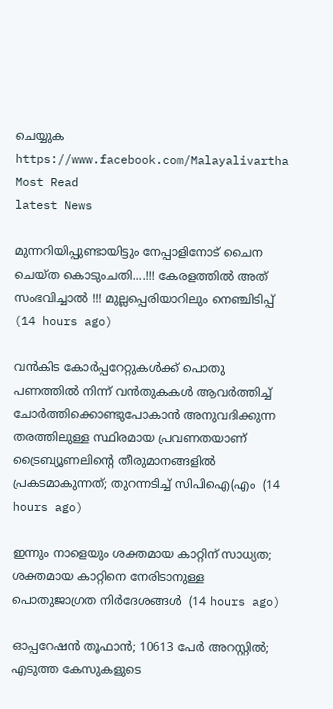ചെയ്യുക
https://www.facebook.com/Malayalivartha
Most Read
latest News

മുന്നറിയിപ്പുണ്ടായിട്ടും നേപ്പാളിനോട് ചൈന ചെയ്ത കൊടുംചതി....!!! കേരളത്തിൽ അത് സംഭവിച്ചാൽ !!! മുല്ലപ്പെരിയാറിലും നെഞ്ചിടിപ്പ്  (14 hours ago)

വൻകിട കോർപ്പറേറ്റുകൾക്ക് പൊതു പണത്തിൽ നിന്ന് വൻതുകകൾ ആവർത്തിച്ച് ചോർത്തിക്കൊണ്ടുപോകാൻ അനുവദിക്കുന്ന തരത്തിലുള്ള സ്ഥിരമായ പ്രവണതയാണ് ട്രൈബ്യൂണലിന്റെ തീരുമാനങ്ങളിൽ പ്രകടമാകുന്നത്; തുറന്നടിച്ച് സിപിഐ(എം  (14 hours ago)

ഇന്നും നാളെയും ശക്തമായ കാറ്റിന് സാധ്യത; ശക്തമായ കാറ്റിനെ നേരിടാനുള്ള പൊതുജാഗ്രത നിർദേശങ്ങൾ  (14 hours ago)

ഓപ്പറേഷന്‍ തൂഫാന്‍; 10613 പേർ അറസ്റ്റിൽ; എടുത്ത കേസുകളുടെ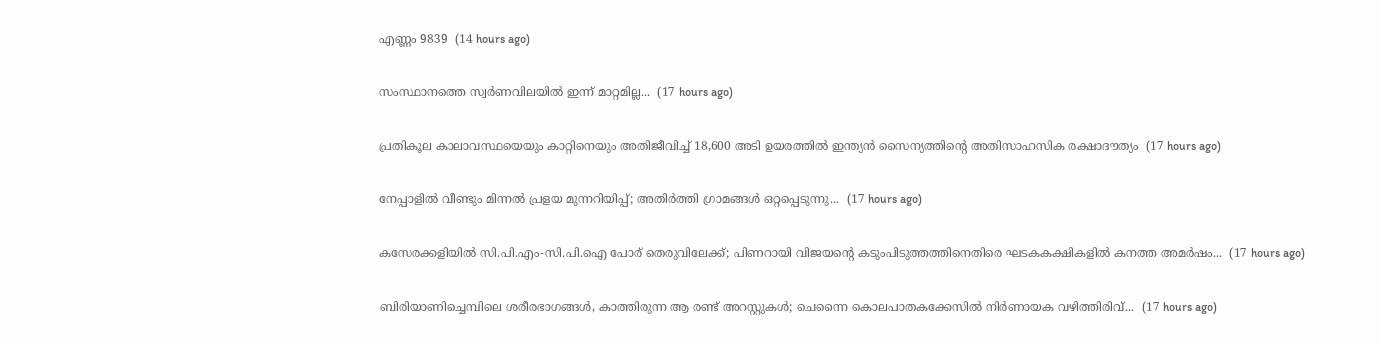എണ്ണം 9839  (14 hours ago)

സംസ്ഥാനത്തെ സ്വർണവിലയിൽ ഇന്ന് മാറ്റമില്ല...  (17 hours ago)

പ്രതികൂല കാലാവസ്ഥയെയും കാറ്റിനെയും അതിജീവിച്ച് 18,600 അടി ഉയരത്തിൽ ഇന്ത്യൻ സൈന്യത്തിന്റെ അതിസാഹസിക രക്ഷാദൗത്യം  (17 hours ago)

നേപ്പാളിൽ വീണ്ടും മിന്നൽ പ്രളയ മുന്നറിയിപ്പ്; അതിർത്തി ഗ്രാമങ്ങൾ ഒറ്റപ്പെടുന്നു...  (17 hours ago)

കസേരക്കളിയിൽ സി.പി.എം-സി.പി.ഐ പോര് തെരുവിലേക്ക്; പിണറായി വിജയന്റെ കടുംപിടുത്തത്തിനെതിരെ ഘടകകക്ഷികളിൽ കനത്ത അമർഷം...  (17 hours ago)

ബിരിയാണിച്ചെമ്പിലെ ശരീരഭാഗങ്ങൾ, കാത്തിരുന്ന ആ രണ്ട് അറസ്റ്റുകൾ; ചെന്നൈ കൊലപാതകക്കേസിൽ നിർണായക വഴിത്തിരിവ്...  (17 hours ago)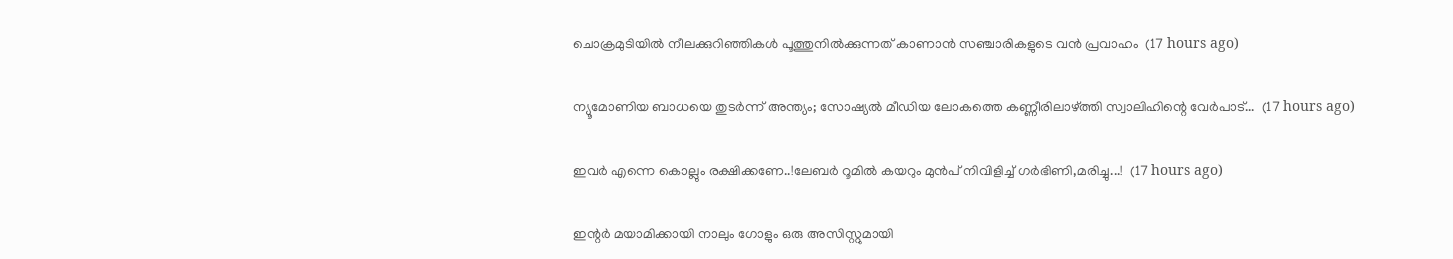ചൊക്രമുടിയിൽ നീലക്കുറിഞ്ഞികൾ പൂത്തുനിൽക്കുന്നത് കാണാൻ സഞ്ചാരികളുടെ വൻ പ്രവാഹം  (17 hours ago)

ന്യൂമോണിയ ബാധയെ തുടർന്ന് അന്ത്യം; സോഷ്യൽ മീഡിയ ലോകത്തെ കണ്ണീരിലാഴ്ത്തി സ്വാലിഹിന്റെ വേർപാട്...  (17 hours ago)

ഇവർ എന്നെ കൊല്ലും രക്ഷിക്കണേ..!ലേബർ റൂമിൽ കയറും മുൻപ് നിവിളിച്ച് ഗർഭിണി,മരിച്ചു...!  (17 hours ago)

ഇന്റർ മയാമിക്കായി നാലും ഗോളും ഒരു അസിസ്റ്റുമായി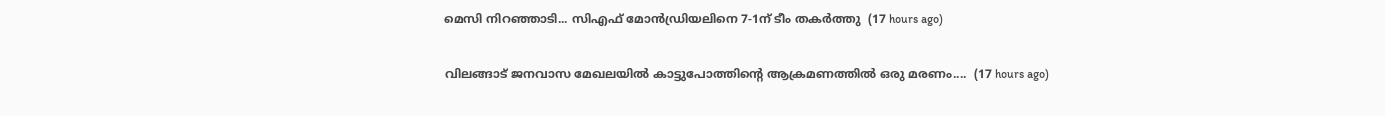മെസി നിറഞ്ഞാടി... സിഎഫ് മോൻഡ്രിയലിനെ 7-1ന് ടീം തകർത്തു  (17 hours ago)

വിലങ്ങാട് ജനവാസ മേഖലയിൽ കാട്ടുപോത്തിന്റെ ആക്രമണത്തിൽ ഒരു മരണം....  (17 hours ago)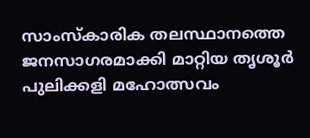സാംസ്കാരിക തലസ്ഥാനത്തെ ജനസാഗരമാക്കി മാറ്റിയ തൃശൂർ പുലിക്കളി മഹോത്സവം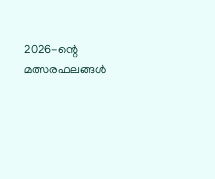2026-ന്റെ മത്സരഫലങ്ങൾ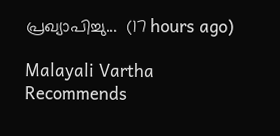പ്രഖ്യാപിച്ചു...  (17 hours ago)

Malayali Vartha Recommends